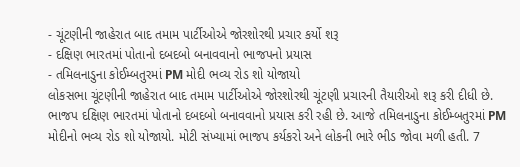- ચૂંટણીની જાહેરાત બાદ તમામ પાર્ટીઓએ જોરશોરથી પ્રચાર કર્યો શરૂ
- દક્ષિણ ભારતમાં પોતાનો દબદબો બનાવવાનો ભાજપનો પ્રયાસ
- તમિલનાડુના કોઈમ્બતુરમાં PM મોદી ભવ્ય રોડ શો યોજાયો
લોકસભા ચૂંટણીની જાહેરાત બાદ તમામ પાર્ટીઓએ જોરશોરથી ચૂંટણી પ્રચારની તૈયારીઓ શરૂ કરી દીધી છે. ભાજપ દક્ષિણ ભારતમાં પોતાનો દબદબો બનાવવાનો પ્રયાસ કરી રહી છે. આજે તમિલનાડુના કોઈમ્બતુરમાં PM મોદીનો ભવ્ય રોડ શો યોજાયો. મોટી સંખ્યામાં ભાજપ કર્યકરો અને લોકની ભારે ભીડ જોવા મળી હતી. 7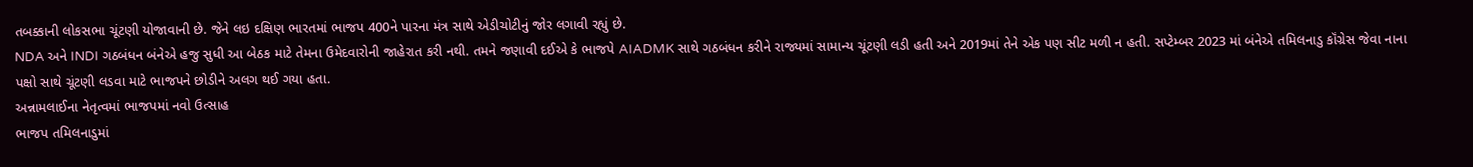તબક્કાની લોકસભા ચૂંટણી યોજાવાની છે. જેને લઇ દક્ષિણ ભારતમાં ભાજપ 400ને પારના મંત્ર સાથે એડીચોટીનું જોર લગાવી રહ્યું છે.
NDA અને INDI ગઠબંધન બંનેએ હજુ સુધી આ બેઠક માટે તેમના ઉમેદવારોની જાહેરાત કરી નથી. તમને જણાવી દઈએ કે ભાજપે AIADMK સાથે ગઠબંધન કરીને રાજ્યમાં સામાન્ય ચૂંટણી લડી હતી અને 2019માં તેને એક પણ સીટ મળી ન હતી. સપ્ટેમ્બર 2023 માં બંનેએ તમિલનાડુ કૉંગ્રેસ જેવા નાના પક્ષો સાથે ચૂંટણી લડવા માટે ભાજપને છોડીને અલગ થઈ ગયા હતા.
અન્નામલાઈના નેતૃત્વમાં ભાજપમાં નવો ઉત્સાહ
ભાજપ તમિલનાડુમાં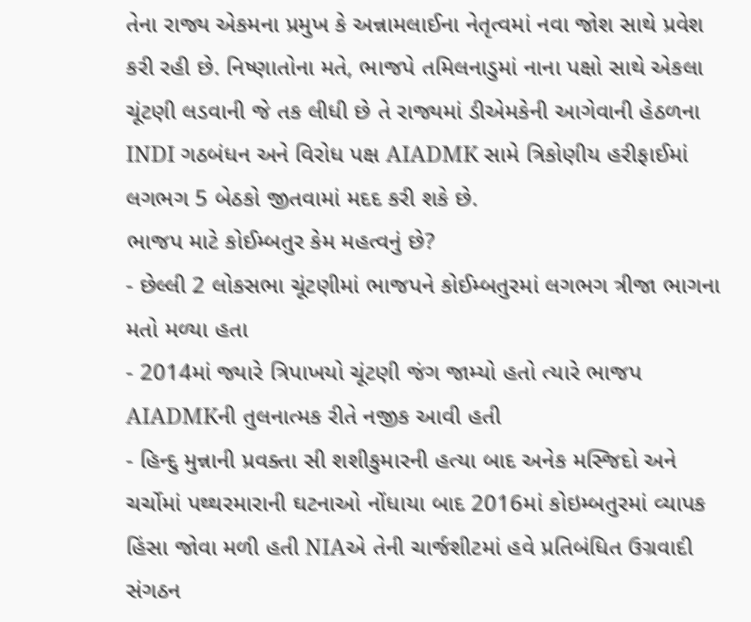તેના રાજ્ય એકમના પ્રમુખ કે અન્નામલાઈના નેતૃત્વમાં નવા જોશ સાથે પ્રવેશ કરી રહી છે. નિષ્ણાતોના મતે, ભાજપે તમિલનાડુમાં નાના પક્ષો સાથે એકલા ચૂંટણી લડવાની જે તક લીધી છે તે રાજ્યમાં ડીએમકેની આગેવાની હેઠળના INDI ગઠબંધન અને વિરોધ પક્ષ AIADMK સામે ત્રિકોણીય હરીફાઈમાં લગભગ 5 બેઠકો જીતવામાં મદદ કરી શકે છે.
ભાજપ માટે કોઈમ્બતુર કેમ મહત્વનું છે?
- છેલ્લી 2 લોકસભા ચૂંટણીમાં ભાજપને કોઈમ્બતુરમાં લગભગ ત્રીજા ભાગના મતો મળ્યા હતા
- 2014માં જ્યારે ત્રિપાખયો ચૂંટણી જંગ જામ્યો હતો ત્યારે ભાજપ AIADMKની તુલનાત્મક રીતે નજીક આવી હતી
- હિન્દુ મુન્નાની પ્રવક્તા સી શશીકુમારની હત્યા બાદ અનેક મસ્જિદો અને ચર્ચોમાં પથ્થરમારાની ઘટનાઓ નોંધાયા બાદ 2016માં કોઇમ્બતુરમાં વ્યાપક હિંસા જોવા મળી હતી NIAએ તેની ચાર્જશીટમાં હવે પ્રતિબંધિત ઉગ્રવાદી સંગઠન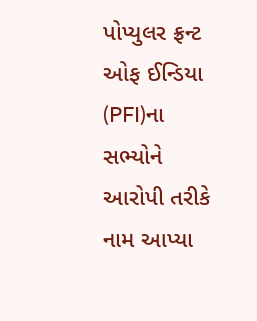પોપ્યુલર ફ્રન્ટ ઓફ ઈન્ડિયા (PFI)ના સભ્યોને આરોપી તરીકે નામ આપ્યા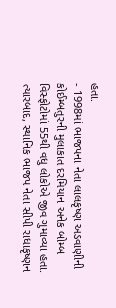હતા.
- 1998માં ભાજપના નેતા લાલકૃષ્ણ અડવાણીની કોઈમ્બતુરની મુલાકાત દરમિયાન અનેક બોમ્બ વિસ્ફોટોમાં 55થી વધુ લોકોએ જીવ ગુમાવ્યા હતા. ત્યારબાદ, સ્થાનિક ભાજપ નેતા સીપી રાધાકૃષ્ણન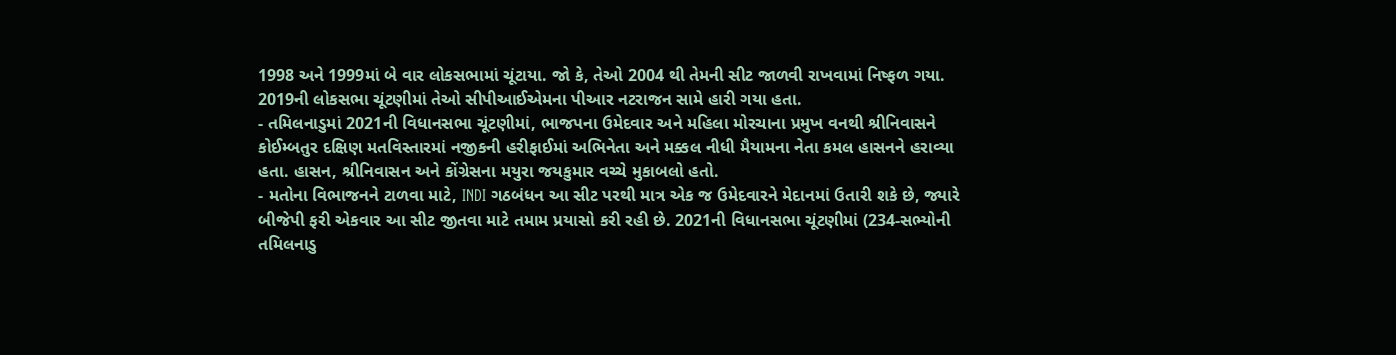1998 અને 1999માં બે વાર લોકસભામાં ચૂંટાયા. જો કે, તેઓ 2004 થી તેમની સીટ જાળવી રાખવામાં નિષ્ફળ ગયા. 2019ની લોકસભા ચૂંટણીમાં તેઓ સીપીઆઈએમના પીઆર નટરાજન સામે હારી ગયા હતા.
- તમિલનાડુમાં 2021ની વિધાનસભા ચૂંટણીમાં, ભાજપના ઉમેદવાર અને મહિલા મોરચાના પ્રમુખ વનથી શ્રીનિવાસને કોઈમ્બતુર દક્ષિણ મતવિસ્તારમાં નજીકની હરીફાઈમાં અભિનેતા અને મક્કલ નીધી મૈયામના નેતા કમલ હાસનને હરાવ્યા હતા. હાસન, શ્રીનિવાસન અને કોંગ્રેસના મયુરા જયકુમાર વચ્ચે મુકાબલો હતો.
- મતોના વિભાજનને ટાળવા માટે, INDI ગઠબંધન આ સીટ પરથી માત્ર એક જ ઉમેદવારને મેદાનમાં ઉતારી શકે છે, જ્યારે બીજેપી ફરી એકવાર આ સીટ જીતવા માટે તમામ પ્રયાસો કરી રહી છે. 2021ની વિધાનસભા ચૂંટણીમાં (234-સભ્યોની તમિલનાડુ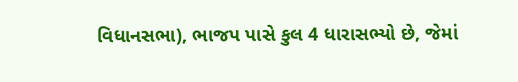વિધાનસભા), ભાજપ પાસે કુલ 4 ધારાસભ્યો છે, જેમાં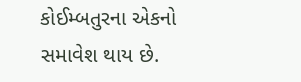કોઈમ્બતુરના એકનો સમાવેશ થાય છે.